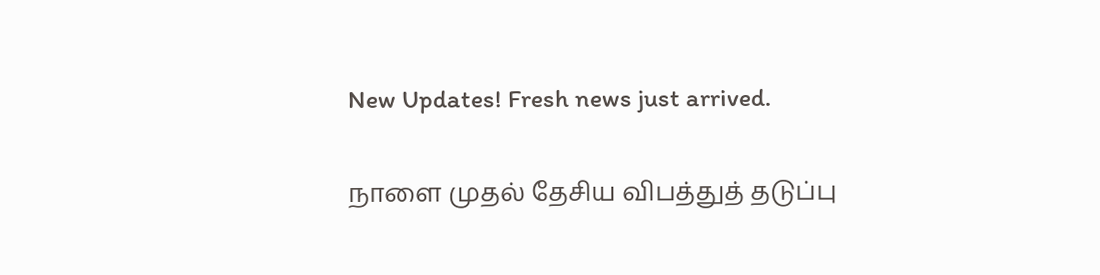New Updates! Fresh news just arrived.

நாளை முதல் தேசிய விபத்துத் தடுப்பு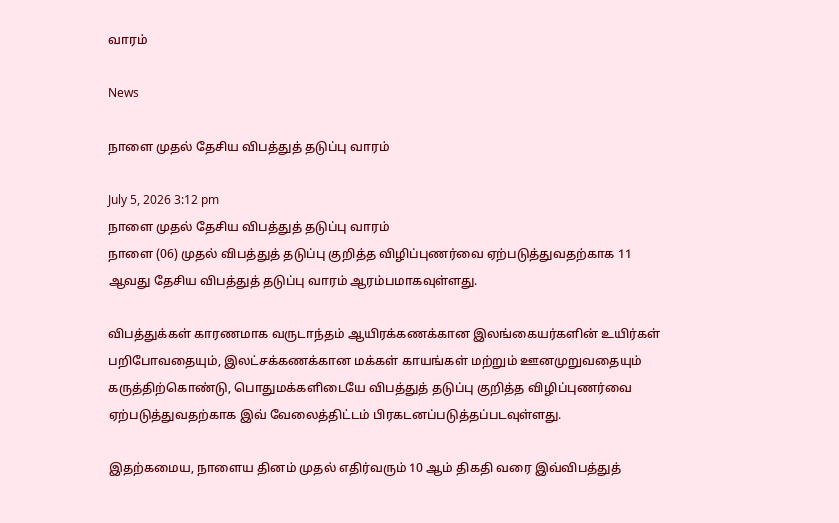வாரம்

News

நாளை முதல் தேசிய விபத்துத் தடுப்பு வாரம்

July 5, 2026 3:12 pm
நாளை முதல் தேசிய விபத்துத் தடுப்பு வாரம்
நாளை (06) முதல் விபத்துத் தடுப்பு குறித்த விழிப்புணர்வை ஏற்படுத்துவதற்காக 11 ஆவது தேசிய விபத்துத் தடுப்பு வாரம் ஆரம்பமாகவுள்ளது.

விபத்துக்கள் காரணமாக வருடாந்தம் ஆயிரக்கணக்கான இலங்கையர்களின் உயிர்கள் பறிபோவதையும், இலட்சக்கணக்கான மக்கள் காயங்கள் மற்றும் ஊனமுறுவதையும் கருத்திற்கொண்டு, பொதுமக்களிடையே விபத்துத் தடுப்பு குறித்த விழிப்புணர்வை ஏற்படுத்துவதற்காக இவ் வேலைத்திட்டம் பிரகடனப்படுத்தப்படவுள்ளது.

இதற்கமைய, நாளைய தினம் முதல் எதிர்வரும் 10 ஆம் திகதி வரை இவ்விபத்துத்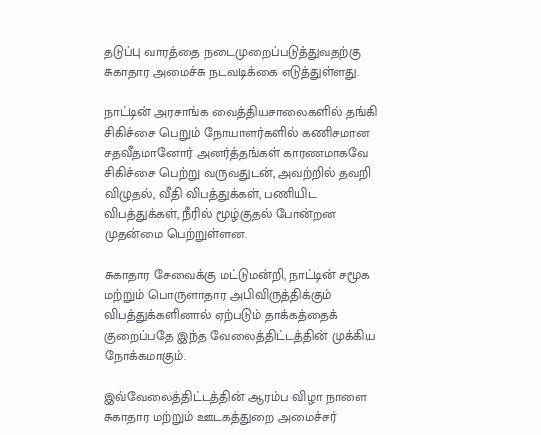தடுப்பு வாரத்தை நடைமுறைப்படுத்துவதற்கு சுகாதார அமைச்சு நடவடிக்கை எடுத்துள்ளது.

நாட்டின் அரசாங்க வைத்தியசாலைகளில் தங்கி சிகிச்சை பெறும் நோயாளர்களில் கணிசமான சதவீதமானோர் அனர்த்தங்கள் காரணமாகவே சிகிச்சை பெற்று வருவதுடன், அவற்றில் தவறி விழுதல், வீதி விபத்துக்கள், பணியிட விபத்துக்கள், நீரில் மூழ்குதல் போன்றன முதன்மை பெற்றுள்ளன.

சுகாதார சேவைக்கு மட்டுமன்றி, நாட்டின் சமூக மற்றும் பொருளாதார அபிவிருத்திக்கும் விபத்துக்களினால் ஏற்படும் தாக்கத்தைக் குறைப்பதே இந்த வேலைத்திட்டத்தின் முக்கிய நோக்கமாகும்.

இவ்வேலைத்திட்டத்தின் ஆரம்ப விழா நாளை சுகாதார மற்றும் ஊடகத்துறை அமைச்சர்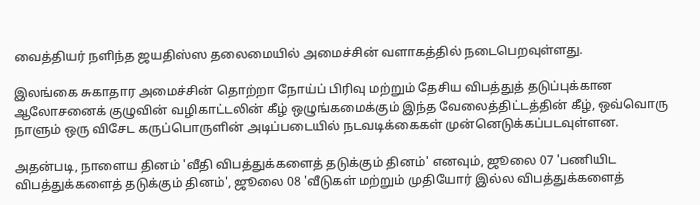வைத்தியர் நளிந்த ஜயதிஸ்ஸ தலைமையில் அமைச்சின் வளாகத்தில் நடைபெறவுள்ளது.

இலங்கை சுகாதார அமைச்சின் தொற்றா நோய்ப் பிரிவு மற்றும் தேசிய விபத்துத் தடுப்புக்கான ஆலோசனைக் குழுவின் வழிகாட்டலின் கீழ் ஒழுங்கமைக்கும் இந்த வேலைத்திட்டத்தின் கீழ், ஒவ்வொரு நாளும் ஒரு விசேட கருப்பொருளின் அடிப்படையில் நடவடிக்கைகள் முன்னெடுக்கப்படவுள்ளன.

அதன்படி, நாளைய தினம் 'வீதி விபத்துக்களைத் தடுக்கும் தினம்' எனவும், ஜூலை 07 'பணியிட விபத்துக்களைத் தடுக்கும் தினம்', ஜூலை 08 'வீடுகள் மற்றும் முதியோர் இல்ல விபத்துக்களைத்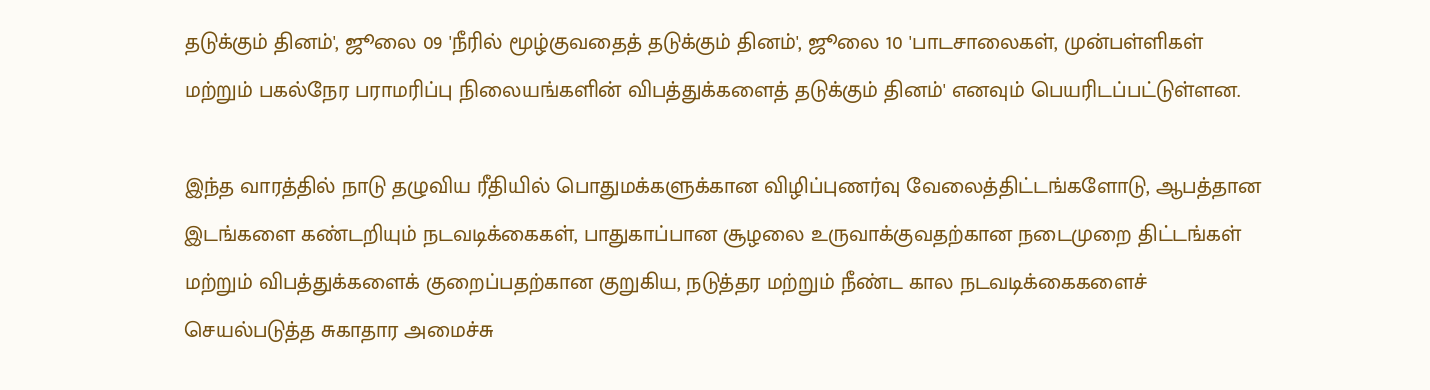தடுக்கும் தினம்', ஜூலை 09 'நீரில் மூழ்குவதைத் தடுக்கும் தினம்', ஜூலை 10 'பாடசாலைகள், முன்பள்ளிகள் மற்றும் பகல்நேர பராமரிப்பு நிலையங்களின் விபத்துக்களைத் தடுக்கும் தினம்' எனவும் பெயரிடப்பட்டுள்ளன.

இந்த வாரத்தில் நாடு தழுவிய ரீதியில் பொதுமக்களுக்கான விழிப்புணர்வு வேலைத்திட்டங்களோடு, ஆபத்தான இடங்களை கண்டறியும் நடவடிக்கைகள், பாதுகாப்பான சூழலை உருவாக்குவதற்கான நடைமுறை திட்டங்கள் மற்றும் விபத்துக்களைக் குறைப்பதற்கான குறுகிய, நடுத்தர மற்றும் நீண்ட கால நடவடிக்கைகளைச் செயல்படுத்த சுகாதார அமைச்சு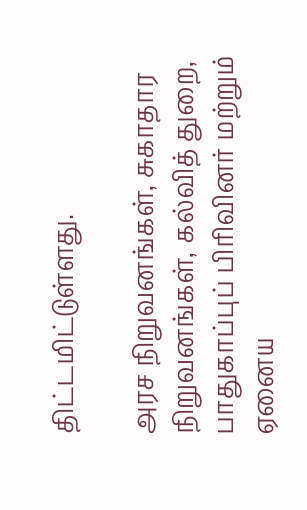திட்டமிட்டுள்ளது.

அரச நிறுவனங்கள், சுகாதார நிறுவனங்கள், கல்வித் துறை, பாதுகாப்புப் பிரிவினர் மற்றும் ஏனைய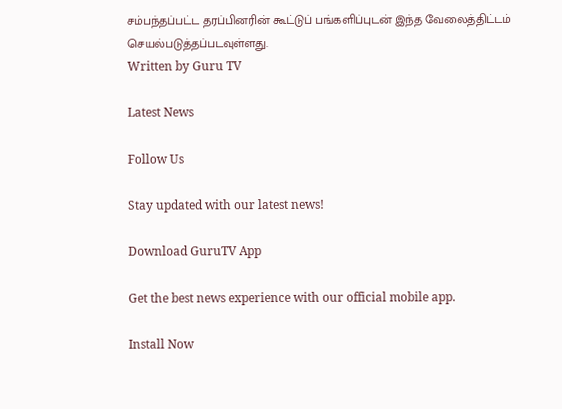சம்பந்தப்பட்ட தரப்பினரின் கூட்டுப் பங்களிப்புடன் இந்த வேலைத்திட்டம் செயல்படுத்தப்படவுள்ளது.
Written by Guru TV

Latest News

Follow Us

Stay updated with our latest news!

Download GuruTV App

Get the best news experience with our official mobile app.

Install Now